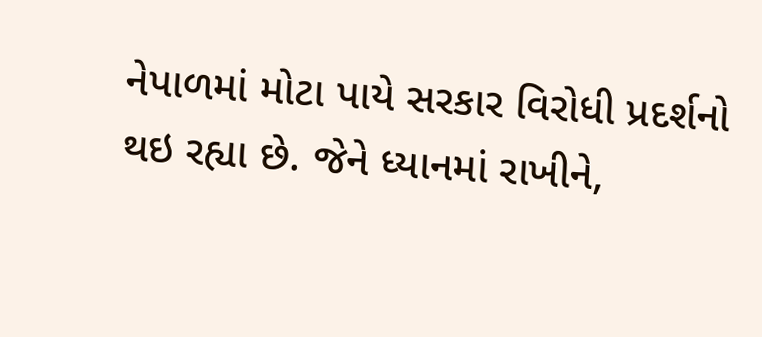નેપાળમાં મોટા પાયે સરકાર વિરોધી પ્રદર્શનો થઇ રહ્યા છે. જેને ધ્યાનમાં રાખીને,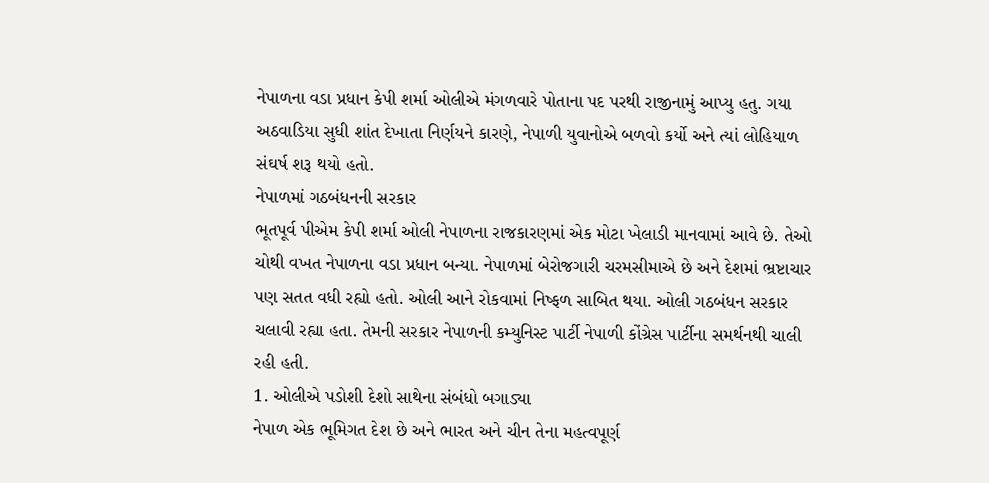નેપાળના વડા પ્રધાન કેપી શર્મા ઓલીએ મંગળવારે પોતાના પદ પરથી રાજીનામું આપ્યુ હતુ. ગયા અઠવાડિયા સુધી શાંત દેખાતા નિર્ણયને કારણે, નેપાળી યુવાનોએ બળવો કર્યો અને ત્યાં લોહિયાળ સંઘર્ષ શરૂ થયો હતો.
નેપાળમાં ગઠબંધનની સરકાર
ભૂતપૂર્વ પીએમ કેપી શર્મા ઓલી નેપાળના રાજકારણમાં એક મોટા ખેલાડી માનવામાં આવે છે. તેઓ ચોથી વખત નેપાળના વડા પ્રધાન બન્યા. નેપાળમાં બેરોજગારી ચરમસીમાએ છે અને દેશમાં ભ્રષ્ટાચાર પણ સતત વધી રહ્યો હતો. ઓલી આને રોકવામાં નિષ્ફળ સાબિત થયા. ઓલી ગઠબંધન સરકાર ચલાવી રહ્યા હતા. તેમની સરકાર નેપાળની કમ્યુનિસ્ટ પાર્ટી નેપાળી કોંગ્રેસ પાર્ટીના સમર્થનથી ચાલી રહી હતી.
1. ઓલીએ પડોશી દેશો સાથેના સંબંધો બગાડ્યા
નેપાળ એક ભૂમિગત દેશ છે અને ભારત અને ચીન તેના મહત્વપૂર્ણ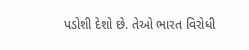પડોશી દેશો છે. તેઓ ભારત વિરોધી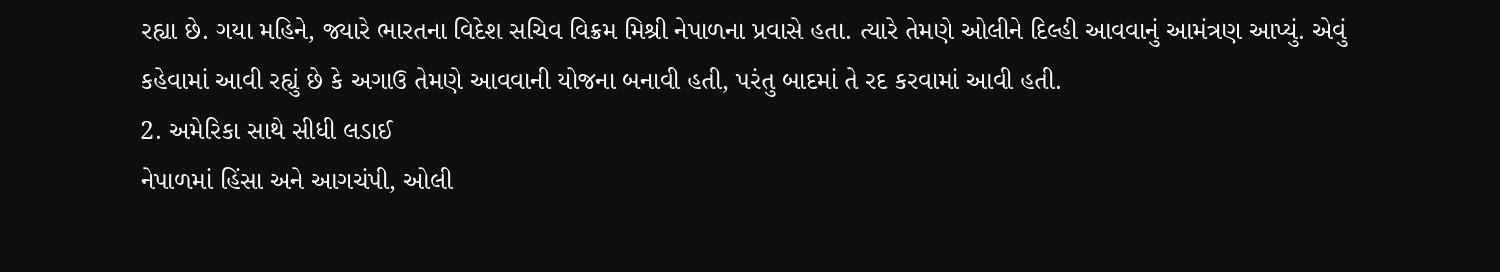રહ્યા છે. ગયા મહિને, જ્યારે ભારતના વિદેશ સચિવ વિક્રમ મિશ્રી નેપાળના પ્રવાસે હતા. ત્યારે તેમણે ઓલીને દિલ્હી આવવાનું આમંત્રણ આપ્યું. એવું કહેવામાં આવી રહ્યું છે કે અગાઉ તેમણે આવવાની યોજના બનાવી હતી, પરંતુ બાદમાં તે રદ કરવામાં આવી હતી.
2. અમેરિકા સાથે સીધી લડાઈ
નેપાળમાં હિંસા અને આગચંપી, ઓલી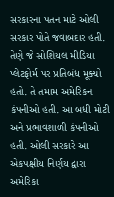સરકારના પતન માટે ઓલી સરકાર પોતે જવાબદાર હતી. તેણે જે સોશિયલ મીડિયા પ્લેટફોર્મ પર પ્રતિબંધ મૂક્યો હતો. તે તમામ અમેરિકન કંપનીઓ હતી. આ બધી મોટી અને પ્રભાવશાળી કંપનીઓ હતી. ઓલી સરકારે આ એકપક્ષીય નિર્ણય દ્વારા અમેરિકા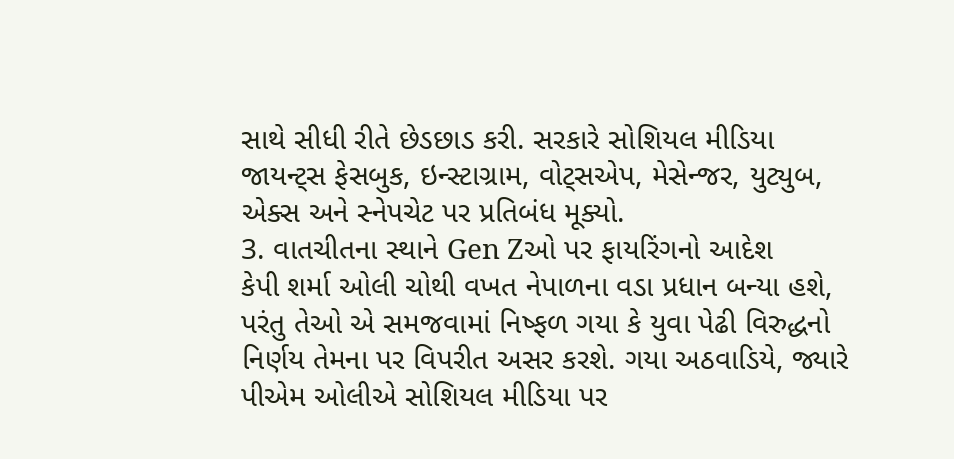સાથે સીધી રીતે છેડછાડ કરી. સરકારે સોશિયલ મીડિયા જાયન્ટ્સ ફેસબુક, ઇન્સ્ટાગ્રામ, વોટ્સએપ, મેસેન્જર, યુટ્યુબ, એક્સ અને સ્નેપચેટ પર પ્રતિબંધ મૂક્યો.
3. વાતચીતના સ્થાને Gen Zઓ પર ફાયરિંગનો આદેશ
કેપી શર્મા ઓલી ચોથી વખત નેપાળના વડા પ્રધાન બન્યા હશે, પરંતુ તેઓ એ સમજવામાં નિષ્ફળ ગયા કે યુવા પેઢી વિરુદ્ધનો નિર્ણય તેમના પર વિપરીત અસર કરશે. ગયા અઠવાડિયે, જ્યારે પીએમ ઓલીએ સોશિયલ મીડિયા પર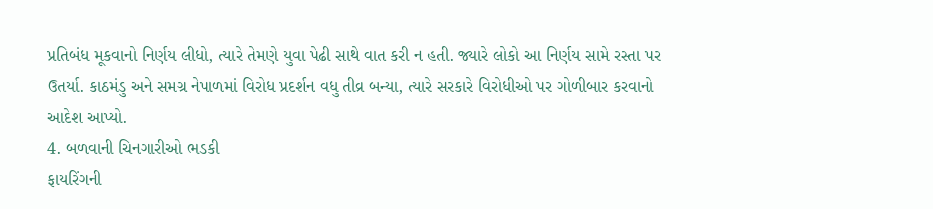પ્રતિબંધ મૂકવાનો નિર્ણય લીધો, ત્યારે તેમણે યુવા પેઢી સાથે વાત કરી ન હતી. જ્યારે લોકો આ નિર્ણય સામે રસ્તા પર ઉતર્યા. કાઠમંડુ અને સમગ્ર નેપાળમાં વિરોધ પ્રદર્શન વધુ તીવ્ર બન્યા, ત્યારે સરકારે વિરોધીઓ પર ગોળીબાર કરવાનો આદેશ આપ્યો.
4. બળવાની ચિનગારીઓ ભડકી
ફાયરિંગની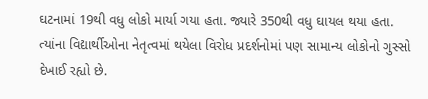ઘટનામાં 19થી વધુ લોકો માર્યા ગયા હતા. જ્યારે 350થી વધુ ઘાયલ થયા હતા. ત્યાંના વિદ્યાર્થીઓના નેતૃત્વમાં થયેલા વિરોધ પ્રદર્શનોમાં પણ સામાન્ય લોકોનો ગુસ્સો દેખાઈ રહ્યો છે.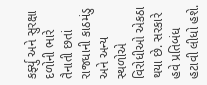કર્ફ્યુ અને સુરક્ષા દળોની ભારે તૈનાતી છતાં રાજધાની કાઠમંડુ અને અન્ય સ્થળોએ વિરોધીઓ એકઠા થયા છે. સરકારે હવે પ્રતિબંધ હટાવી લીધો હશે.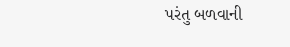પરંતુ બળવાની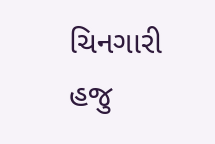ચિનગારી હજુ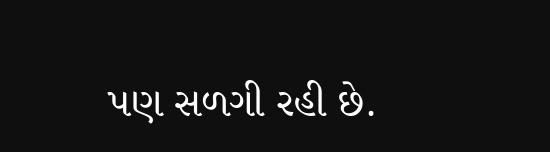પણ સળગી રહી છે.